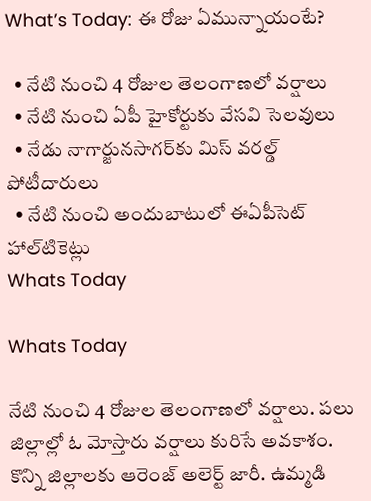What’s Today: ఈ రోజు ఏమున్నాయంటే?

  • నేటి నుంచి 4 రోజుల తెలంగాణలో వర్షాలు
  • నేటి నుంచి ఏపీ హైకోర్టుకు వేసవి సెలవులు
  • నేడు నాగార్జునసాగర్‌కు మిస్‌ వరల్డ్‌ పోటీదారులు
  • నేటి నుంచి అందుబాటులో ఈఏపీసెట్‌ హాల్‌టికెట్లు
Whats Today

Whats Today

నేటి నుంచి 4 రోజుల తెలంగాణలో వర్షాలు. పలు జిల్లాల్లో ఓ మోస్తారు వర్షాలు కురిసే అవకాశం. కొన్ని జిల్లాలకు ఆరెంజ్‌ అలెర్ట్‌ జారీ. ఉమ్మడి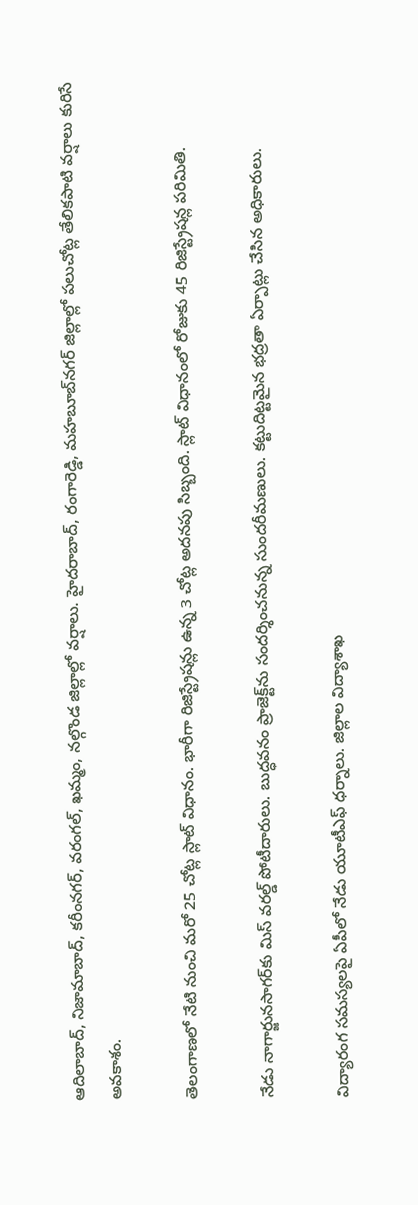ఆదిలాబాద్‌, నిజామాబాద్‌, కరీంనగర్‌, వరంగల్‌, ఖమ్మం, నల్గొండ జిల్లాల్లో వర్షాలు. హైదరాబాద్‌, రంగారెడ్డి, మహబూబ్‌నగర్‌ జిల్లాల్లో పలుచోట్ల తేలికపాటి వర్షాలు కురిసే అవకాశం.

తెలంగాణలో నేటి నుంచి మరో 25 చోట్ల స్లాట్‌ విధానం. భారీగా రిజిస్ట్రేషన్లు ఉన్న 3 చోట్ల అదనపు సిబ్బంది. స్లాట్‌ విధానంలో రోజుకు 45 రిజిస్ట్రేషన్ల పరిమితి.

నేడు నాగార్జునసాగర్‌కు మిస్‌ వరల్డ్‌ పోటీదారులు. బుద్ధవనం ప్రాజెక్ట్‌ను సందర్శించనున్న సుందరీమణులు. కట్టుదిట్టమైన భద్రతా ఏర్పాట్లు చేసిన అధికారులు.

విద్యారంగ సమస్యలపై ఏపీలో నేడు యూటీఎఫ్‌ ధర్నాలు. జిల్లాల విద్యాశాఖ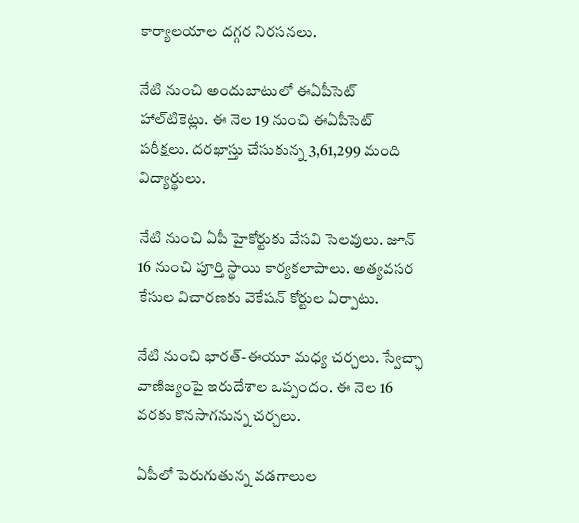కార్యాలయాల దగ్గర నిరసనలు.

నేటి నుంచి అందుబాటులో ఈఏపీసెట్‌ హాల్‌టికెట్లు. ఈ నెల 19 నుంచి ఈఏపీసెట్‌ పరీక్షలు. దరఖాస్తు చేసుకున్న 3,61,299 మంది విద్యార్థులు.

నేటి నుంచి ఏపీ హైకోర్టుకు వేసవి సెలవులు. జూన్‌ 16 నుంచి పూర్తి స్థాయి కార్యకలాపాలు. అత్యవసర కేసుల విచారణకు వెకేషన్‌ కోర్టుల ఏర్పాటు.

నేటి నుంచి భారత్‌-ఈయూ మధ్య చర్చలు. స్వేచ్ఛా వాణిజ్యంపై ఇరుదేశాల ఒప్పందం. ఈ నెల 16 వరకు కొనసాగనున్న చర్చలు.

ఏపీలో పెరుగుతున్న వడగాలుల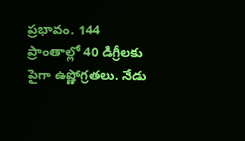ప్రభావం. 144 ప్రాంతాల్లో 40 డిగ్రీలకు పైగా ఉష్ణోగ్రతలు. నేడు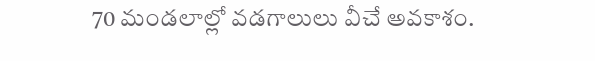70 మండలాల్లో వడగాలులు వీచే అవకాశం.